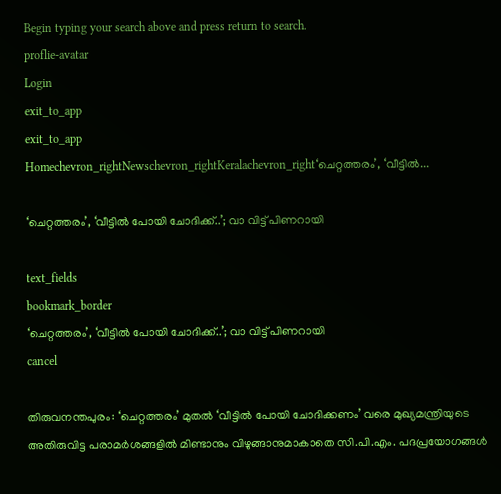Begin typing your search above and press return to search.
proflie-avatar
Login
exit_to_app
exit_to_app
Homechevron_rightNewschevron_rightKeralachevron_right‘ചെറ്റത്തരം’, ‘വീട്ടിൽ...

‘ചെറ്റത്തരം’, ‘വീട്ടിൽ പോയി ചോദിക്ക്..’; വാ വിട്ട് പിണറായി

text_fields
bookmark_border
‘ചെറ്റത്തരം’, ‘വീട്ടിൽ പോയി ചോദിക്ക്..’; വാ വിട്ട് പിണറായി
cancel

തിരുവനന്തപുരം: ‘ചെറ്റത്തരം’ മുതൽ ‘വീട്ടിൽ പോയി ചോദിക്കണം’ വരെ മുഖ്യമന്ത്രിയുടെ അതിരുവിട്ട പരാമർശങ്ങളിൽ മിണ്ടാനും വിഴുങ്ങാനുമാകാതെ സി.പി.എം. പദപ്രയോഗങ്ങൾ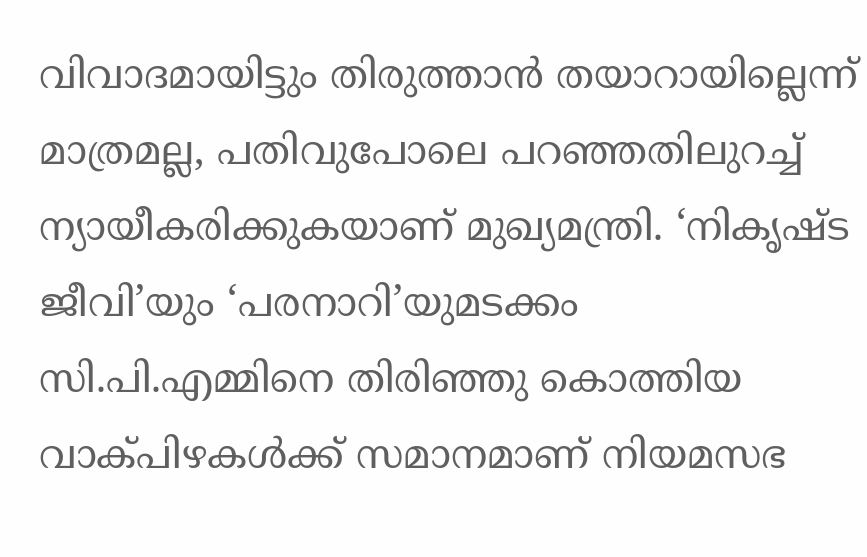വിവാദമായിട്ടും തിരുത്താൻ തയാറായില്ലെന്ന് മാത്രമല്ല, പതിവുപോലെ പറഞ്ഞതിലുറച്ച് ന്യായീകരിക്കുകയാണ് മുഖ്യമന്ത്രി. ‘നികൃഷ്ട ജീവി’യും ‘പരനാറി’യുമടക്കം സി.പി.എമ്മിനെ തിരിഞ്ഞു കൊത്തിയ വാക്പിഴകൾക്ക് സമാനമാണ് നിയമസഭ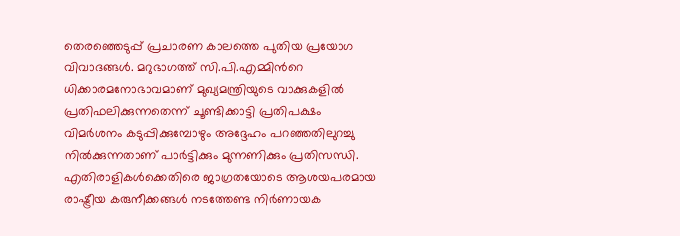തെരഞ്ഞെടുപ്പ് പ്രചാരണ കാലത്തെ പുതിയ പ്രയോഗ വിവാദങ്ങൾ. മറുഭാഗത്ത് സി.പി.എമ്മിന്‍റെ ധിക്കാരമനോഭാവമാണ് മുഖ്യമന്ത്രിയുടെ വാക്കുകളിൽ പ്രതിഫലിക്കുന്നതെന്ന് ചൂണ്ടിക്കാട്ടി പ്രതിപക്ഷം വിമർശനം കടുപ്പിക്കുമ്പോഴും അദ്ദേഹം പറഞ്ഞതിലുറച്ചു നിൽക്കുന്നതാണ് പാർട്ടിക്കും മുന്നണിക്കും പ്രതിസന്ധി. എതിരാളികൾക്കെതിരെ ജാഗ്രതയോടെ ആശയപരമായ രാഷ്ട്രീയ കരുനീക്കങ്ങൾ നടത്തേണ്ട നിർണായക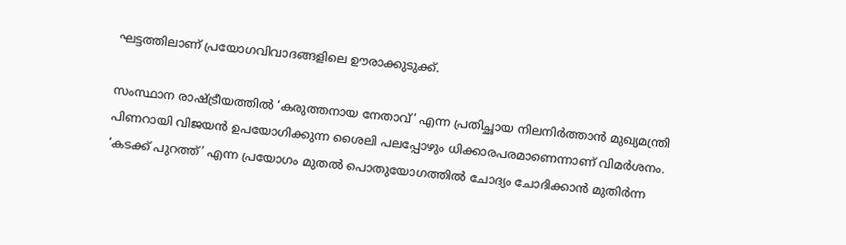ഘട്ടത്തിലാണ് പ്രയോഗവിവാദങ്ങളിലെ ഊരാക്കുടുക്ക്.

സംസ്ഥാന രാഷ്ട്രീയത്തിൽ ‘കരുത്തനായ നേതാവ്’ എന്ന പ്രതിച്ഛായ നിലനിർത്താൻ മുഖ്യമന്ത്രി പിണറായി വിജയൻ ഉപയോഗിക്കുന്ന ശൈലി പലപ്പോഴും ധിക്കാരപരമാണെന്നാണ് വിമർശനം. ‘കടക്ക് പുറത്ത്’ എന്ന പ്രയോഗം മുതൽ പൊതുയോഗത്തിൽ ചോദ്യം ചോദിക്കാൻ മുതിർന്ന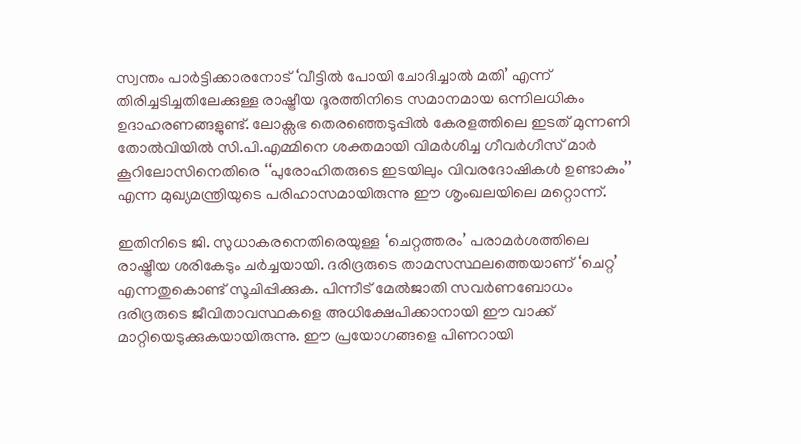സ്വന്തം പാർട്ടിക്കാരനോട് ‘വീട്ടിൽ പോയി ചോദിച്ചാൽ മതി’ എന്ന് തിരിച്ചടിച്ചതിലേക്കുള്ള രാഷ്ട്രീയ ദൂരത്തിനിടെ സമാനമായ ഒന്നിലധികം ഉദാഹരണങ്ങളുണ്ട്. ലോക്സഭ തെരഞ്ഞെടുപ്പില്‍ കേരളത്തിലെ ഇടത് മുന്നണി തോല്‍വിയില്‍ സി.പി.എമ്മിനെ ശക്തമായി വിമർശിച്ച ഗീവർഗീസ് മാർ കൂറിലോസിനെതിരെ ‘‘പുരോഹിതരുടെ ഇടയിലും വിവരദോഷികൾ ഉണ്ടാകും’’ എന്ന മുഖ്യമന്ത്രിയുടെ പരിഹാസമായിരുന്നു ഈ ശൃംഖലയിലെ മറ്റൊന്ന്.

ഇതിനിടെ ജി. സുധാകരനെതിരെയുള്ള ‘ചെറ്റത്തരം’ പരാമർശത്തിലെ രാഷ്ട്രീയ ശരികേടും ചർച്ചയായി. ദരിദ്രരുടെ താമസസ്ഥലത്തെയാണ് ‘ചെറ്റ’ എന്നതുകൊണ്ട് സൂചിപ്പിക്കുക. പിന്നീട് മേൽജാതി സവർണബോധം ദരിദ്രരുടെ ജീവിതാവസ്ഥകളെ അധിക്ഷേപിക്കാനായി ഈ വാക്ക് മാറ്റിയെടുക്കുകയായിരുന്നു. ഈ പ്രയോഗങ്ങളെ പിണറായി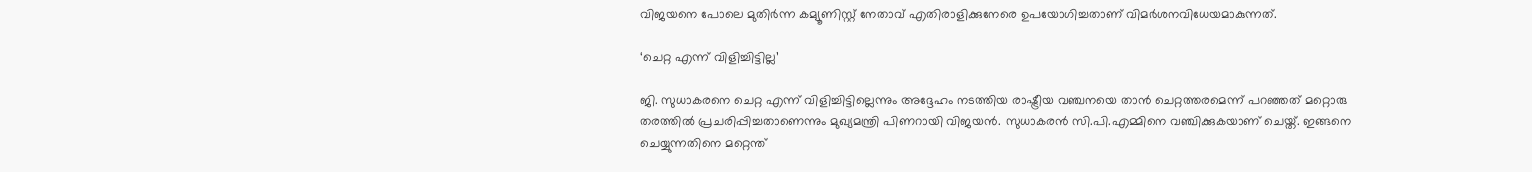വിജയനെ പോലെ മുതിർന്ന കമ്യൂണിസ്റ്റ് നേതാവ് എതിരാളിക്കുനേരെ ഉപയോഗിച്ചതാണ് വിമർശനവിധേയമാകുന്നത്.

‘ചെറ്റ എന്ന് വിളിച്ചിട്ടില്ല’

ജി. സുധാകരനെ ചെറ്റ എന്ന് വിളിച്ചിട്ടില്ലെന്നും അദ്ദേഹം നടത്തിയ രാഷ്ട്രീയ വഞ്ചനയെ താന്‍ ചെറ്റത്തരമെന്ന് പറഞ്ഞത് മറ്റൊരു തരത്തില്‍ പ്രചരിപ്പിച്ചതാണെന്നും മുഖ്യമന്ത്രി പിണറായി വിജയന്‍. സുധാകരന്‍ സി.പി.എമ്മിനെ വഞ്ചിക്കുകയാണ് ചെയ്ത്. ഇങ്ങനെ ചെയ്യുന്നതിനെ മറ്റെന്ത്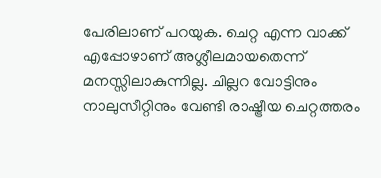പേരിലാണ് പറയുക. ചെറ്റ എന്ന വാക്ക് എപ്പോഴാണ് അശ്ലീലമായതെന്ന് മനസ്സിലാകുന്നില്ല. ചില്ലറ വോട്ടിനും നാലുസീറ്റിനും വേണ്ടി രാഷ്ട്രീയ ചെറ്റത്തരം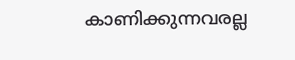കാണിക്കുന്നവരല്ല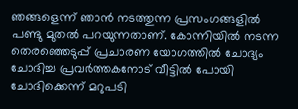ഞങ്ങളെന്ന് ഞാൻ നടത്തുന്ന പ്രസംഗങ്ങളിൽ പണ്ടു മുതൽ പറയുന്നതാണ്. കോന്നിയില്‍ നടന്ന തെരഞ്ഞെടുപ്പ് പ്രചാരണ യോഗത്തിൽ ചോദ്യം ചോദിച്ച പ്രവര്‍ത്തകനോട് വീട്ടില്‍ പോയി ചോദിക്കെന്ന് മറുപടി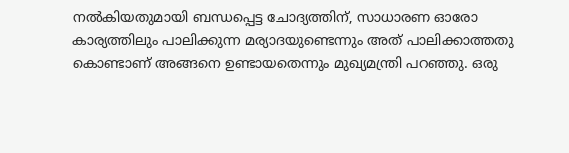നൽകിയതുമായി ബന്ധപ്പെട്ട ചോദ്യത്തിന്, സാധാരണ ഓരോ കാര്യത്തിലും പാലിക്കുന്ന മര്യാദയുണ്ടെന്നും അത് പാലിക്കാത്തതു കൊണ്ടാണ് അങ്ങനെ ഉണ്ടായതെന്നും മുഖ്യമന്ത്രി പറഞ്ഞു. ഒരു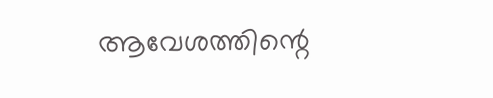ആവേശത്തിന്റെ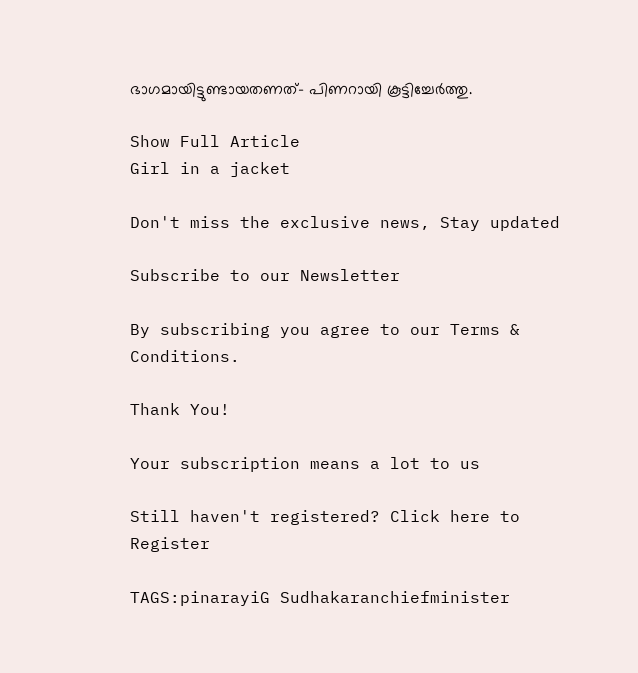ഭാഗമായിട്ടുണ്ടായതണത്- പിണറായി കൂട്ടിച്ചേർത്തു.

Show Full Article
Girl in a jacket

Don't miss the exclusive news, Stay updated

Subscribe to our Newsletter

By subscribing you agree to our Terms & Conditions.

Thank You!

Your subscription means a lot to us

Still haven't registered? Click here to Register

TAGS:pinarayiG Sudhakaranchiefminister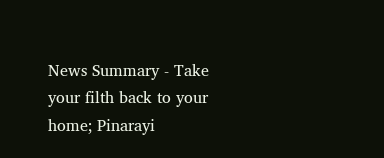News Summary - Take your filth back to your home; Pinarayi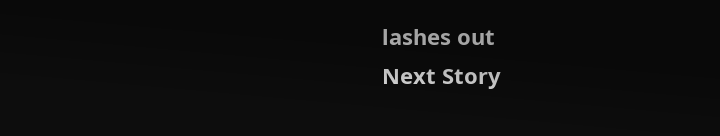lashes out
Next Story